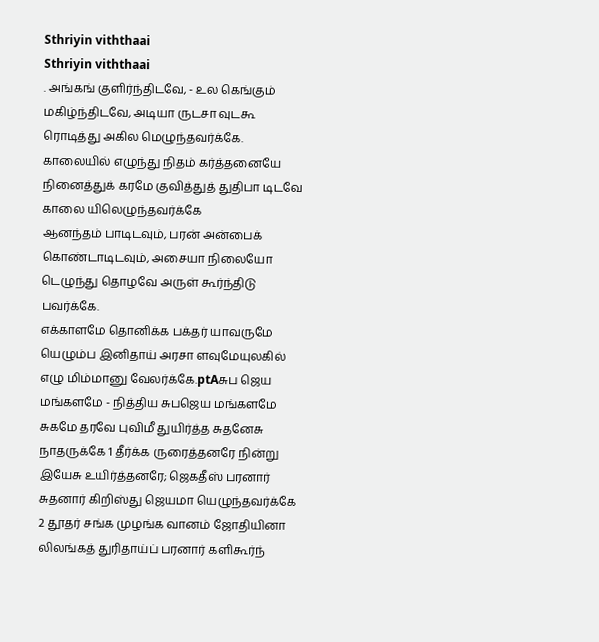Sthriyin viththaai
Sthriyin viththaai
. அங்கங் குளிர்ந்திடவே, - உல கெங்கும் மகிழ்ந்திடவே, அடியா ருடசா வுடகூ ரொடித்து அகில மெழுந்தவர்க்கே.
காலையில் எழுந்து நிதம் கர்த்தனையே நினைத்துக் கரமே குவித்துத் துதிபா டிடவே காலை யிலெழுந்தவர்க்கே
ஆனந்தம் பாடிடவும், பரன் அன்பைக் கொண்டாடிடவும், அசையா நிலையோ டெழுந்து தொழவே அருள் கூர்ந்திடு பவர்க்கே.
எக்காளமே தொனிக்க பக்தர் யாவருமே யெழும்ப இனிதாய் அரசா ளவுமேயுலகில் எழு மிம்மானு வேலர்க்கே.ptAசுப ஜெய மங்களமே - நித்திய சுபஜெய மங்களமே சுகமே தரவே புவிமீ துயிர்த்த சுதனேசு நாதருக்கே 1 தீர்க்க ருரைத்தனரே நின்று இயேசு உயிர்த்தனரே; ஜெகதீஸ் பரனார் சுதனார் கிறிஸ்து ஜெயமா யெழுந்தவர்க்கே 2 தூதர் சங்க முழங்க வானம் ஜோதியினா லிலங்கத் துரிதாய்ப் பரனார் களிகூர்ந்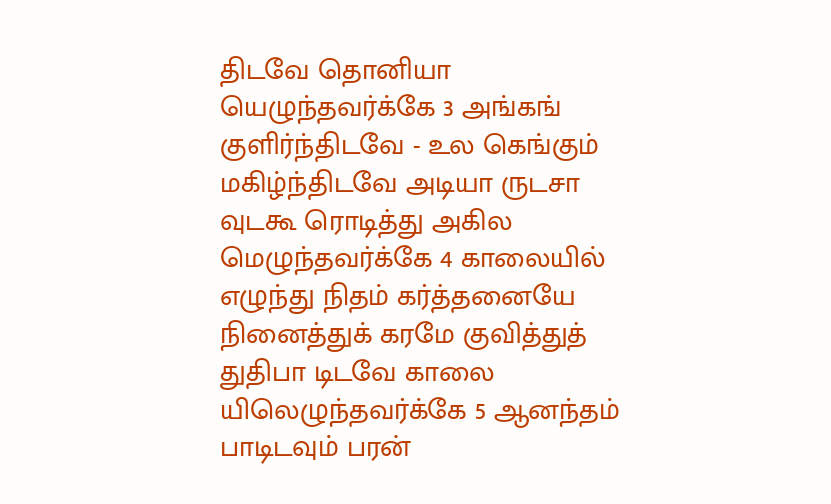திடவே தொனியா யெழுந்தவர்க்கே 3 அங்கங் குளிர்ந்திடவே - உல கெங்கும் மகிழ்ந்திடவே அடியா ருடசா வுடகூ ரொடித்து அகில மெழுந்தவர்க்கே 4 காலையில் எழுந்து நிதம் கர்த்தனையே நினைத்துக் கரமே குவித்துத் துதிபா டிடவே காலை யிலெழுந்தவர்க்கே 5 ஆனந்தம் பாடிடவும் பரன்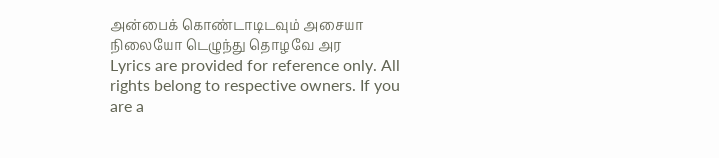அன்பைக் கொண்டாடிடவும் அசையா நிலையோ டெழுந்து தொழவே அர
Lyrics are provided for reference only. All rights belong to respective owners. If you are a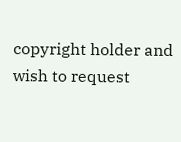copyright holder and wish to request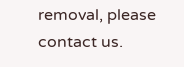removal, please contact us.